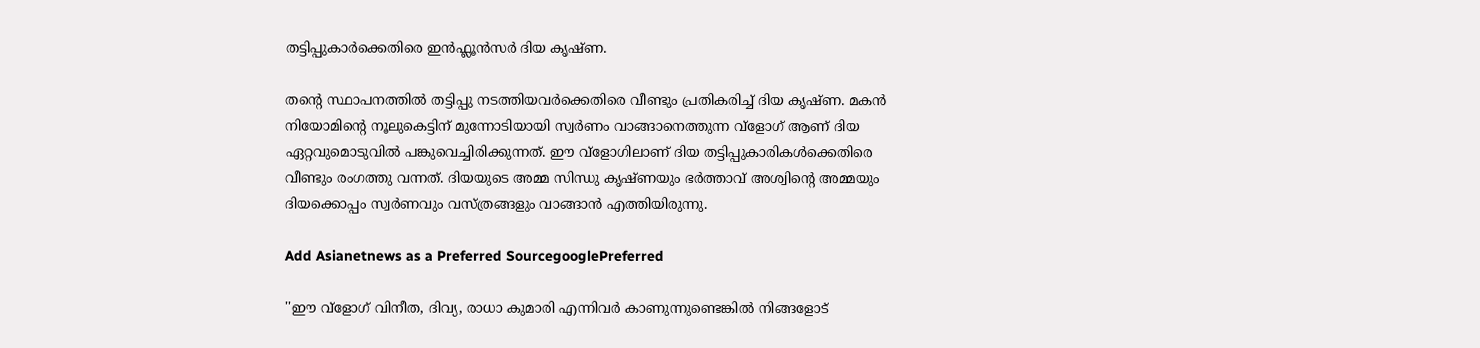തട്ടിപ്പുകാര്‍ക്കെതിരെ ഇൻഫ്ലൂൻസര്‍ ദിയ കൃഷ്‍ണ.

തന്റെ സ്ഥാപനത്തിൽ തട്ടിപ്പു നടത്തിയവർക്കെതിരെ വീണ്ടും പ്രതികരിച്ച് ദിയ കൃഷ്‍ണ. മകൻ നിയോമിന്റെ നൂലുകെട്ടിന് മുന്നോടിയായി സ്വർണം വാങ്ങാനെത്തുന്ന വ്ളോഗ് ആണ് ദിയ ഏറ്റവുമൊടുവിൽ പങ്കുവെച്ചിരിക്കുന്നത്. ഈ വ്ളോഗിലാണ് ദിയ തട്ടിപ്പുകാരികൾക്കെതിരെ വീണ്ടും രംഗത്തു വന്നത്. ദിയയുടെ അമ്മ സിന്ധു കൃഷ്‍ണയും ഭർത്താവ് അശ്വിന്റെ അമ്മയും ദിയക്കൊപ്പം സ്വർണവും വസ്ത്രങ്ങളും വാങ്ങാൻ എത്തിയിരുന്നു.

Add Asianetnews as a Preferred SourcegooglePreferred

''ഈ വ്ളോഗ് വിനീത, ദിവ്യ, രാധാ കുമാരി എന്നിവർ കാണുന്നുണ്ടെങ്കില്‍ നിങ്ങളോട്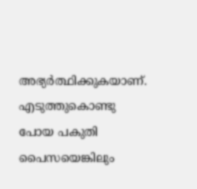അഭ്യർത്ഥിക്കുകയാണ്. എടുത്തുകൊണ്ടു പോയ പകുതി പൈസയെങ്കിലും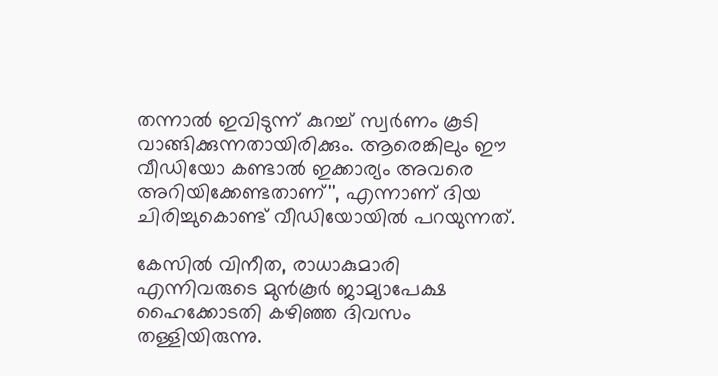തന്നാല്‍ ഇവിടുന്ന് കുറച്ച് സ്വർണം കൂടി വാങ്ങിക്കുന്നതായിരിക്കും. ആരെങ്കിലും ഈ വീഡിയോ കണ്ടാൽ ഇക്കാര്യം അവരെ അറിയിക്കേണ്ടതാണ്'', എന്നാണ് ദിയ ചിരിച്ചുകൊണ്ട് വീഡിയോയിൽ പറയുന്നത്.

കേസിൽ വിനീത, രാധാകുമാരി എന്നിവരുടെ മുന്‍കൂര്‍ ജാമ്യാപേക്ഷ ഹൈക്കോടതി കഴിഞ്ഞ ദിവസം തള്ളിയിരുന്നു.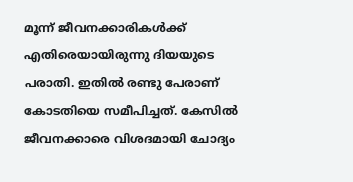മൂന്ന് ജീവനക്കാരികള്‍ക്ക് എതിരെയായിരുന്നു ദിയയുടെ പരാതി. ഇതിൽ രണ്ടു പേരാണ് കോടതിയെ സമീപിച്ചത്. കേസിൽ ജീവനക്കാരെ വിശദമായി ചോദ്യം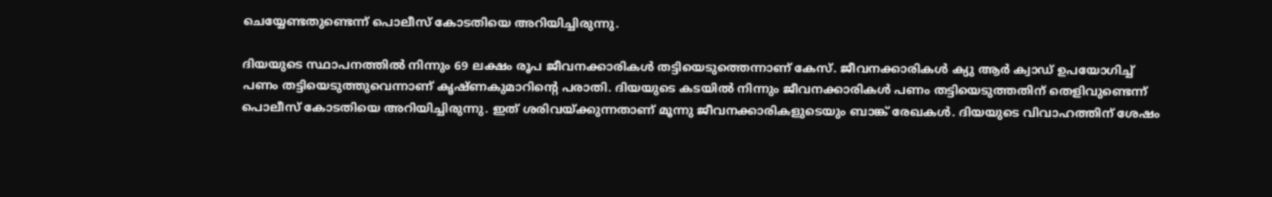ചെയ്യേണ്ടതുണ്ടെന്ന് പൊലീസ് കോടതിയെ അറിയിച്ചിരുന്നു.

ദിയയുടെ സ്ഥാപനത്തില്‍ നിന്നും 69 ലക്ഷം രൂപ ജീവനക്കാരികള്‍ തട്ടിയെടുത്തെന്നാണ് കേസ്. ജീവനക്കാരികള്‍ ക്യു ആർ ക്വാഡ് ഉപയോഗിച്ച് പണം തട്ടിയെടുത്തുവെന്നാണ് കൃഷ്‍ണകുമാറിന്‍റെ പരാതി. ദിയയുടെ കടയിൽ നിന്നും ജീവനക്കാരികള്‍ പണം തട്ടിയെടുത്തതിന് തെളിവുണ്ടെന്ന് പൊലീസ് കോടതിയെ അറിയിച്ചിരുന്നു. ഇത് ശരിവയ്ക്കുന്നതാണ് മൂന്നു ജീവനക്കാരികളുടെയും ബാങ്ക് രേഖകള്‍. ദിയയുടെ വിവാഹത്തിന് ശേഷം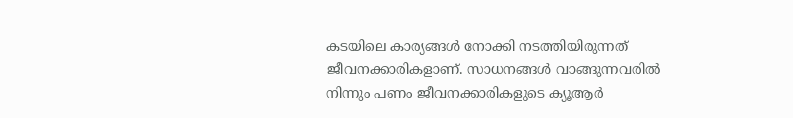കടയിലെ കാര്യങ്ങള്‍ നോക്കി നടത്തിയിരുന്നത് ജീവനക്കാരികളാണ്. സാധനങ്ങള്‍ വാങ്ങുന്നവരിൽ നിന്നും പണം ജീവനക്കാരികളുടെ ക്യൂആർ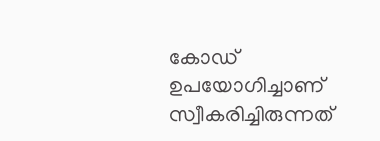കോഡ് ഉപയോഗിച്ചാണ് സ്വീകരിച്ചിരുന്നത്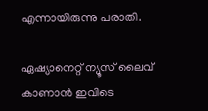എന്നായിരുന്നു പരാതി.

ഏഷ്യാനെറ്റ് ന്യൂസ് ലൈവ് കാണാന്‍ ഇവിടെ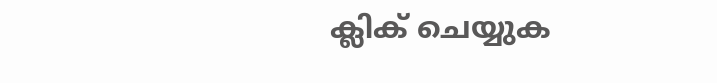ക്ലിക് ചെയ്യുക